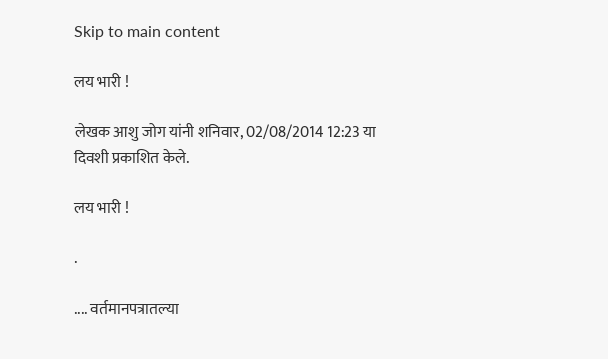Skip to main content

लय भारी !

लेखक आशु जोग यांनी शनिवार, 02/08/2014 12:23 या दिवशी प्रकाशित केले.

लय भारी !

.

.... वर्तमानपत्रातल्या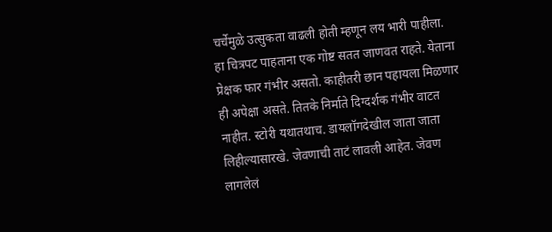चर्चेमुळे उत्सुकता वाढली होती म्हणून लय भारी पाहीला.
हा चित्रपट पाहताना एक गोष्ट सतत जाणवत राहते. येताना प्रेक्षक फार गंभीर असतो. काहीतरी छान पहायला मिळणार ही अपेक्षा असते. तितके निर्माते दिग्दर्शक गंभीर वाटत नाहीत. स्टोरी यथातथाच. डायलॉगदेखील जाता जाता लिहील्यासारखे. जेवणाची ताटं लावली आहेत. जेवण लागलेलं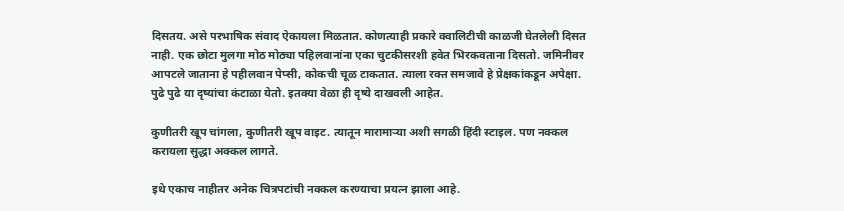दिसतय. असे परभाषिक संवाद ऐकायला मिळतात. कोणत्याही प्रकारे क्वालिटीची काळजी घेतलेली दिसत नाही. एक छोटा मुलगा मोठ मोठ्या पहिलवानांना एका चुटकीसरशी हवेत भिरकवताना दिसतो. जमिनीवर आपटले जाताना हे पहीलवान पेप्सी, कोकची चूळ टाकतात. त्याला रक्त समजावे हे प्रेक्षकांकडून अपेक्षा. पुढे पुढे या दृष्यांचा कंटाळा येतो. इतक्या वेळा ही दृष्ये दाखवली आहेत.

कुणीतरी खूप चांगला, कुणीतरी खूप वाइट. त्यातून मारामार्‍या अशी सगळी हिंदी स्टाइल. पण नक्कल करायला सुद्धा अक्कल लागते.

इथे एकाच नाहीतर अनेक चित्रपटांची नक्कल करण्याचा प्रयत्न झाला आहे.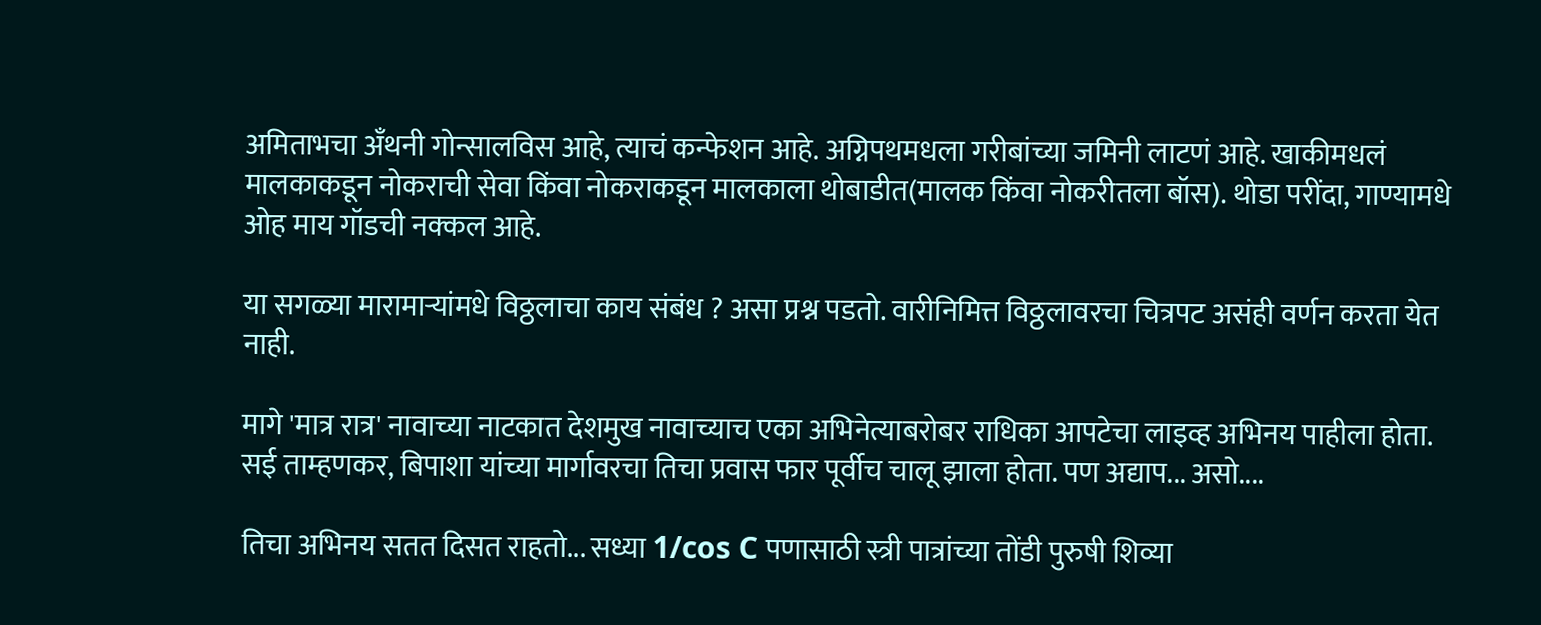अमिताभचा अँथनी गोन्सालविस आहे, त्याचं कन्फेशन आहे. अग्निपथमधला गरीबांच्या जमिनी लाटणं आहे. खाकीमधलं मालकाकडून नोकराची सेवा किंवा नोकराकडून मालकाला थोबाडीत(मालक किंवा नोकरीतला बॉस). थोडा परींदा, गाण्यामधे ओह माय गॉडची नक्कल आहे.

या सगळ्या मारामार्‍यांमधे विठ्ठलाचा काय संबंध ? असा प्रश्न पडतो. वारीनिमित्त विठ्ठलावरचा चित्रपट असंही वर्णन करता येत नाही.

मागे 'मात्र रात्र' नावाच्या नाटकात देशमुख नावाच्याच एका अभिनेत्याबरोबर राधिका आपटेचा लाइव्ह अभिनय पाहीला होता. सई ताम्हणकर, बिपाशा यांच्या मार्गावरचा तिचा प्रवास फार पूर्वीच चालू झाला होता. पण अद्याप... असो....

तिचा अभिनय सतत दिसत राहतो... सध्या 1/cos C पणासाठी स्त्री पात्रांच्या तोंडी पुरुषी शिव्या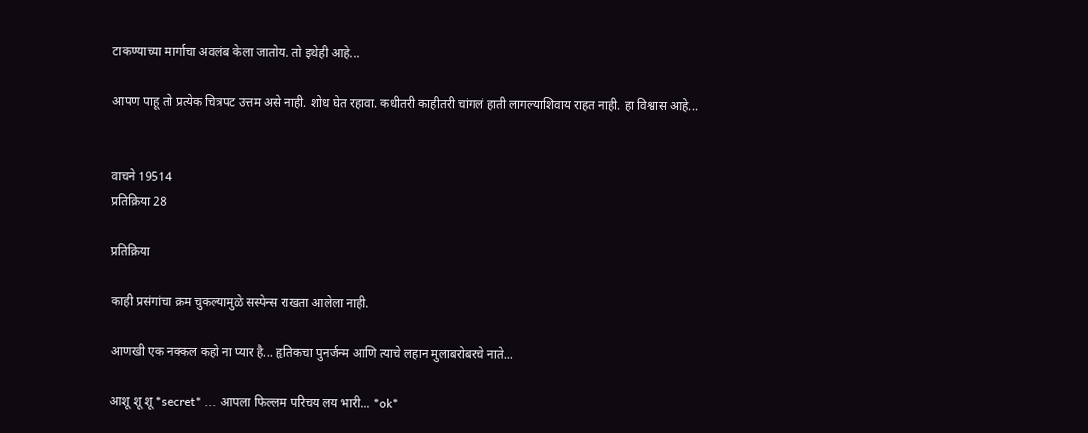टाकण्याच्या मार्गाचा अवलंब केला जातोय. तो इथेही आहे...

आपण पाहू तो प्रत्येक चित्रपट उत्तम असे नाही. शोध घेत रहावा. कधीतरी काहीतरी चांगलं हाती लागल्याशिवाय राहत नाही. हा विश्वास आहे...


वाचने 19514
प्रतिक्रिया 28

प्रतिक्रिया

काही प्रसंगांचा क्रम चुकल्यामुळे सस्पेन्स राखता आलेला नाही.

आणखी एक नक्कल कहो ना प्यार है... हृतिकचा पुनर्जन्म आणि त्याचे लहान मुलाबरोबरचे नाते...

आशू शू शू *secret* ... आपला फिल्लम परिचय लय भारी... *ok*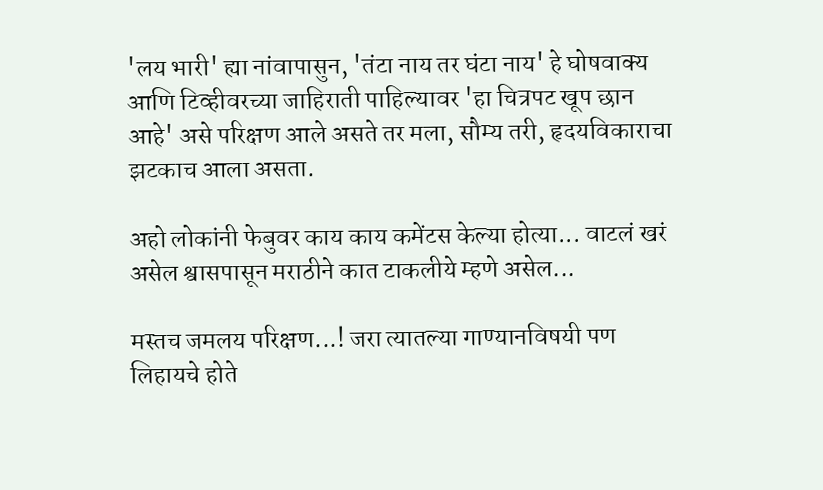'लय भारी' ह्या नांवापासुन, 'तंटा नाय तर घंटा नाय' हे घोषवाक्य आणि टिव्हीवरच्या जाहिराती पाहिल्यावर 'हा चित्रपट खूप छान आहे' असे परिक्षण आले असते तर मला, सौम्य तरी, हृदयविकाराचा झटकाच आला असता.

अहो लोकांनी फेबुवर काय काय कमेंटस केल्या होत्या... वाटलं खरं असेल श्वासपासून मराठीने कात टाकलीये म्हणे असेल...

मस्तच जमलय परिक्षण...! जरा त्यातल्या गाण्यानविषयी पण लिहायचे होते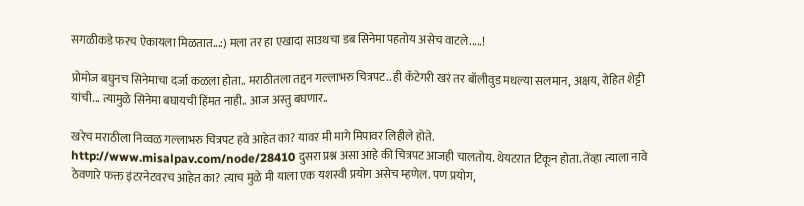सगळीकडे फरच ऐकायला मिळतात...:) मला तर हा एखादा साउथचा डब सिनेमा पहतोय असेच वाटले.....!

प्रोमोज बघुनच सिनेमाचा दर्जा कळला होता.. मराठीतला तद्दन गल्लाभरु चित्रपट.. ही कॅटेगरी खरं तर बॉलीवुड मधल्या सलमान, अक्षय, रोहित शेट्टी यांची... त्यामुळे सिनेमा बघायची हिंमत नाही.. आज अस्तु बघणार..

खरेच मराठीला निव्वळ गल्लाभरु चित्रपट हवे आहेत का? यावर मी मागे मिपावर लिहीले होते. http://www.misalpav.com/node/28410 दुसरा प्रश्न असा आहे की चित्रपट आजही चालतोय. थेयटरात टिकून होता. तेंव्हा त्याला नावे ठेवणारे फक्त इंटरनेटवरच आहेत का? त्याच मुळे मी याला एक यशस्वी प्रयोग असेच म्हणेल. पण प्रयोग,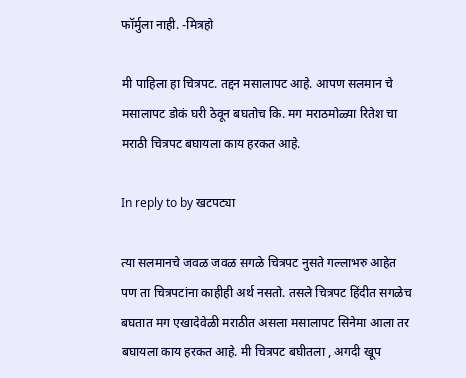फॉर्मुला नाही. -मित्रहो

मी पाहिला हा चित्रपट. तद्दन मसालापट आहे. आपण सलमान चे मसालापट डोकं घरी ठेवून बघतोच कि. मग मराठमोळ्या रितेश चा मराठी चित्रपट बघायला काय हरकत आहे.

In reply to by खटपट्या

त्या सलमानचे जवळ जवळ सगळे चित्रपट नुसते गल्लाभरु आहेत पण ता चित्रपटांना काहीही अर्थ नसतो. तसले चित्रपट हिंदीत सगळेच बघतात मग एखादेवेळी मराठीत असला मसालापट सिनेमा आला तर बघायला काय हरकत आहे. मी चित्रपट बघीतला , अगदी खूप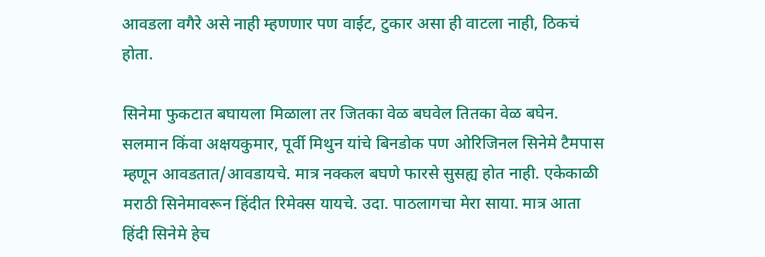आवडला वगैरे असे नाही म्हणणार पण वाईट, टुकार असा ही वाटला नाही, ठिकचं होता.

सिनेमा फुकटात बघायला मिळाला तर जितका वेळ बघवेल तितका वेळ बघेन. सलमान किंवा अक्षयकुमार, पूर्वी मिथुन यांचे बिनडोक पण ओरिजिनल सिनेमे टैमपास म्हणून आवडतात/आवडायचे. मात्र नक्कल बघणे फारसे सुसह्य होत नाही. एकेकाळी मराठी सिनेमावरून हिंदीत रिमेक्स यायचे. उदा. पाठलागचा मेरा साया. मात्र आता हिंदी सिनेमे हेच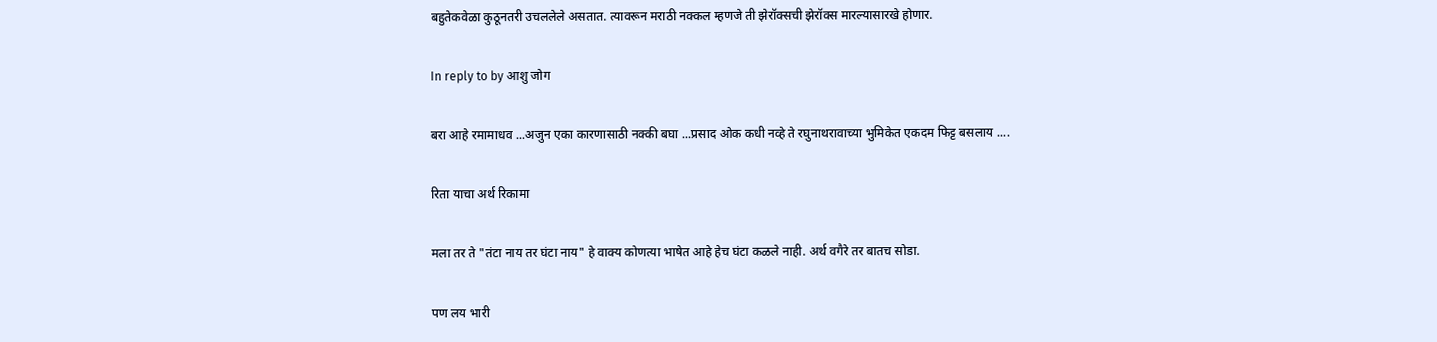बहुतेकवेळा कुठूनतरी उचललेले असतात. त्यावरून मराठी नक्कल म्हणजे ती झेरॉक्सची झेरॉक्स मारल्यासारखे होणार.

In reply to by आशु जोग

बरा आहे रमामाधव ...अजुन एका कारणासाठी नक्की बघा ...प्रसाद ओक कधी नव्हे ते रघुनाथरावाच्या भुमिकेत एकदम फिट्ट बसलाय ....

रिता याचा अर्थ रिकामा

मला तर ते "तंटा नाय तर घंटा नाय" हे वाक्य कोणत्या भाषेत आहे हेच घंटा कळले नाही. अर्थ वगैरे तर बातच सोडा.

पण लय भारी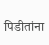पिडीतांना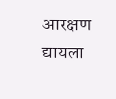आरक्षण द्यायला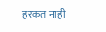हरकत नाही